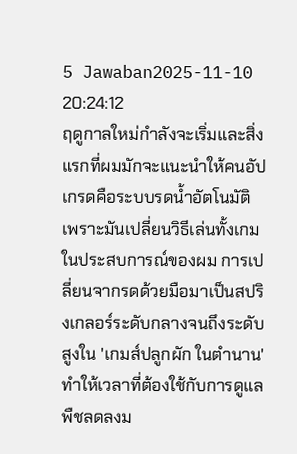5 Jawaban2025-11-10 20:24:12
ฤดูกาลใหม่กำลังจะเริ่มและสิ่งแรกที่ผมมักจะแนะนำให้คนอัปเกรดคือระบบรดน้ำอัตโนมัติ เพราะมันเปลี่ยนวิธีเล่นทั้งเกม
ในประสบการณ์ของผม การเปลี่ยนจากรดด้วยมือมาเป็นสปริงเกลอร์ระดับกลางจนถึงระดับสูงใน 'เกมส์ปลูกผัก ในตํานาน' ทำให้เวลาที่ต้องใช้กับการดูแลพืชลดลงม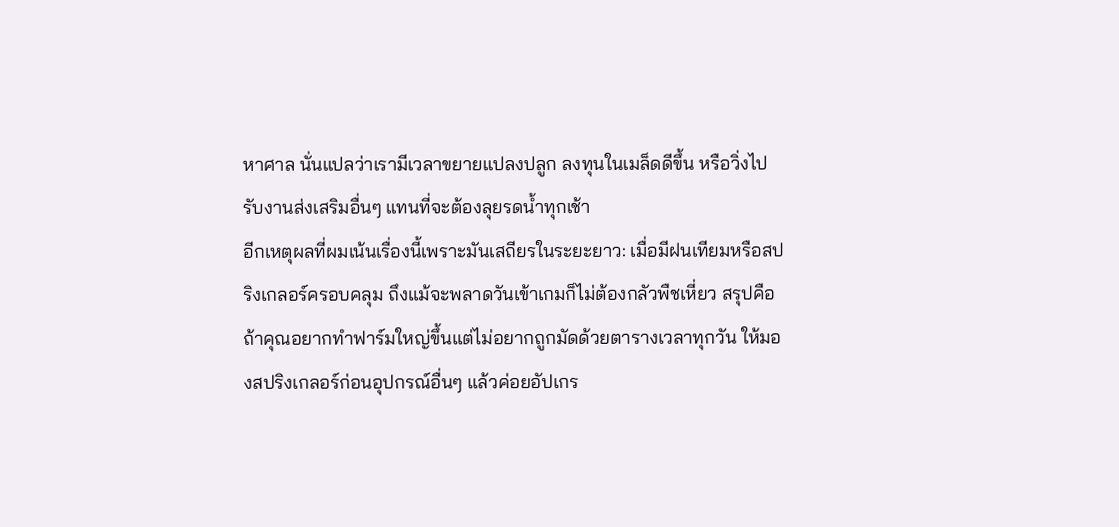หาศาล นั่นแปลว่าเรามีเวลาขยายแปลงปลูก ลงทุนในเมล็ดดีขึ้น หรือวิ่งไปรับงานส่งเสริมอื่นๆ แทนที่จะต้องลุยรดน้ำทุกเช้า
อีกเหตุผลที่ผมเน้นเรื่องนี้เพราะมันเสถียรในระยะยาว: เมื่อมีฝนเทียมหรือสปริงเกลอร์ครอบคลุม ถึงแม้จะพลาดวันเข้าเกมก็ไม่ต้องกลัวพืชเหี่ยว สรุปคือถ้าคุณอยากทำฟาร์มใหญ่ขึ้นแต่ไม่อยากถูกมัดด้วยตารางเวลาทุกวัน ให้มองสปริงเกลอร์ก่อนอุปกรณ์อื่นๆ แล้วค่อยอัปเกร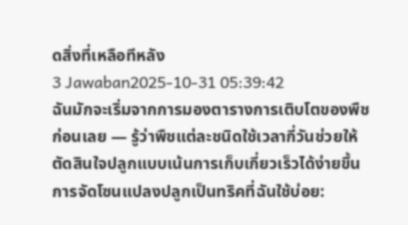ดสิ่งที่เหลือทีหลัง
3 Jawaban2025-10-31 05:39:42
ฉันมักจะเริ่มจากการมองตารางการเติบโตของพืชก่อนเลย — รู้ว่าพืชแต่ละชนิดใช้เวลากี่วันช่วยให้ตัดสินใจปลูกแบบเน้นการเก็บเกี่ยวเร็วได้ง่ายขึ้น
การจัดโซนแปลงปลูกเป็นทริคที่ฉันใช้บ่อย: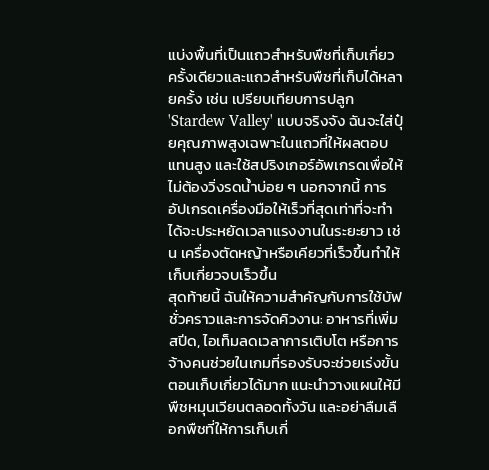แบ่งพื้นที่เป็นแถวสำหรับพืชที่เก็บเกี่ยวครั้งเดียวและแถวสำหรับพืชที่เก็บได้หลายครั้ง เช่น เปรียบเทียบการปลูก 'Stardew Valley' แบบจริงจัง ฉันจะใส่ปุ๋ยคุณภาพสูงเฉพาะในแถวที่ให้ผลตอบแทนสูง และใช้สปริงเกอร์อัพเกรดเพื่อให้ไม่ต้องวิ่งรดน้ำบ่อย ๆ นอกจากนี้ การอัปเกรดเครื่องมือให้เร็วที่สุดเท่าที่จะทำได้จะประหยัดเวลาแรงงานในระยะยาว เช่น เครื่องตัดหญ้าหรือเคียวที่เร็วขึ้นทำให้เก็บเกี่ยวจบเร็วขึ้น
สุดท้ายนี้ ฉันให้ความสำคัญกับการใช้บัฟชั่วคราวและการจัดคิวงาน: อาหารที่เพิ่มสปีด, ไอเท็มลดเวลาการเติบโต หรือการจ้างคนช่วยในเกมที่รองรับจะช่วยเร่งขั้นตอนเก็บเกี่ยวได้มาก แนะนำวางแผนให้มีพืชหมุนเวียนตลอดทั้งวัน และอย่าลืมเลือกพืชที่ให้การเก็บเกี่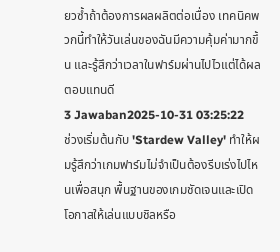ยวซ้ำถ้าต้องการผลผลิตต่อเนื่อง เทคนิคพวกนี้ทำให้วันเล่นของฉันมีความคุ้มค่ามากขึ้น และรู้สึกว่าเวลาในฟาร์มผ่านไปไวแต่ได้ผลตอบแทนดี
3 Jawaban2025-10-31 03:25:22
ช่วงเริ่มต้นกับ 'Stardew Valley' ทำให้ผมรู้สึกว่าเกมฟาร์มไม่จำเป็นต้องรีบเร่งไปไหนเพื่อสนุก พื้นฐานของเกมชัดเจนและเปิดโอกาสให้เล่นแบบชิลหรือ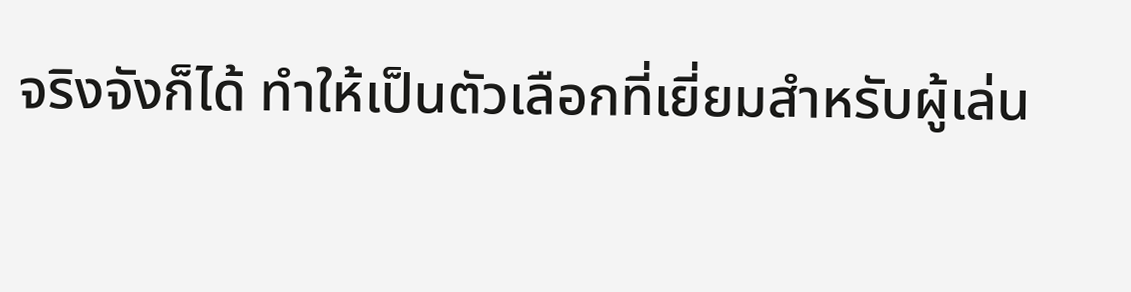จริงจังก็ได้ ทำให้เป็นตัวเลือกที่เยี่ยมสำหรับผู้เล่น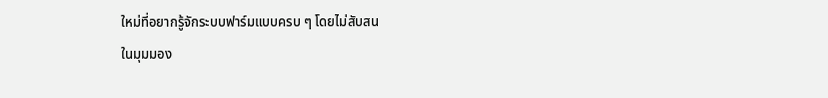ใหม่ที่อยากรู้จักระบบฟาร์มแบบครบ ๆ โดยไม่สับสน
ในมุมมอง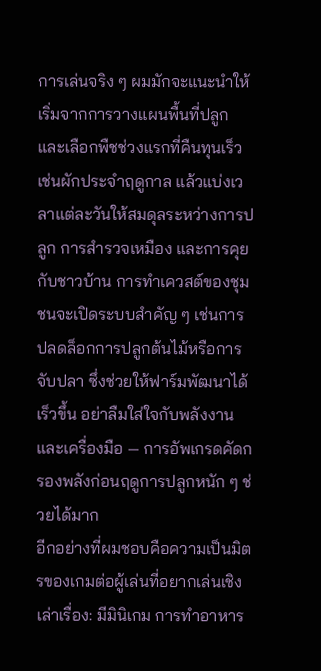การเล่นจริง ๆ ผมมักจะแนะนำให้เริ่มจากการวางแผนพื้นที่ปลูกและเลือกพืชช่วงแรกที่คืนทุนเร็ว เช่นผักประจำฤดูกาล แล้วแบ่งเวลาแต่ละวันให้สมดุลระหว่างการปลูก การสำรวจเหมือง และการคุยกับชาวบ้าน การทำเควสต์ของชุมชนจะเปิดระบบสำคัญ ๆ เช่นการปลดล็อกการปลูกต้นไม้หรือการจับปลา ซึ่งช่วยให้ฟาร์มพัฒนาได้เร็วขึ้น อย่าลืมใส่ใจกับพลังงานและเครื่องมือ — การอัพเกรดคัดกรองพลังก่อนฤดูการปลูกหนัก ๆ ช่วยได้มาก
อีกอย่างที่ผมชอบคือความเป็นมิตรของเกมต่อผู้เล่นที่อยากเล่นเชิงเล่าเรื่อง: มีมินิเกม การทำอาหาร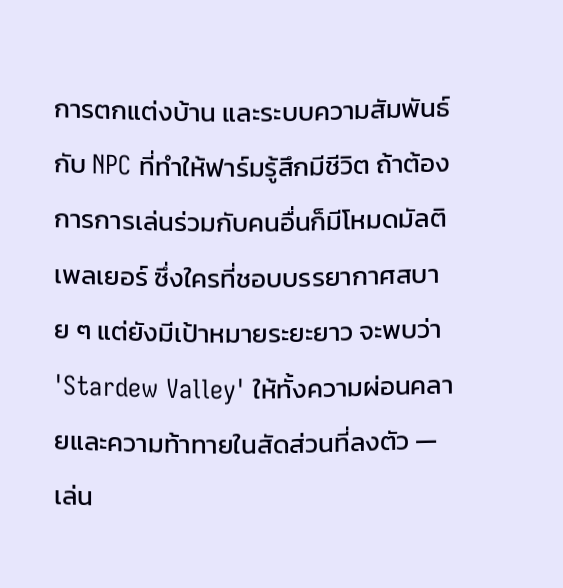การตกแต่งบ้าน และระบบความสัมพันธ์กับ NPC ที่ทำให้ฟาร์มรู้สึกมีชีวิต ถ้าต้องการการเล่นร่วมกับคนอื่นก็มีโหมดมัลติเพลเยอร์ ซึ่งใครที่ชอบบรรยากาศสบาย ๆ แต่ยังมีเป้าหมายระยะยาว จะพบว่า 'Stardew Valley' ให้ทั้งความผ่อนคลายและความท้าทายในสัดส่วนที่ลงตัว — เล่น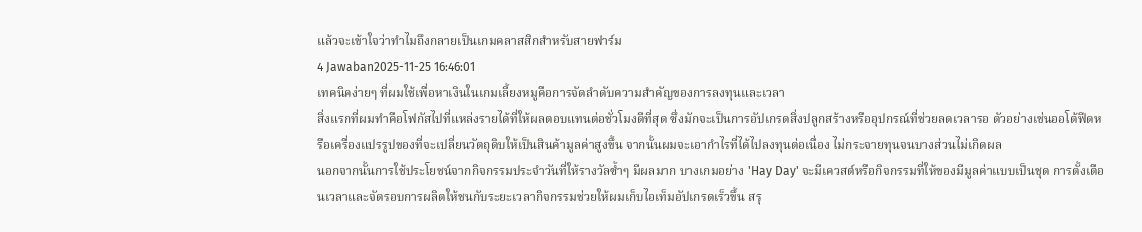แล้วจะเข้าใจว่าทำไมถึงกลายเป็นเกมคลาสสิกสำหรับสายฟาร์ม
4 Jawaban2025-11-25 16:46:01
เทคนิคง่ายๆ ที่ผมใช้เพื่อหาเงินในเกมเลี้ยงหมูคือการจัดลำดับความสำคัญของการลงทุนและเวลา
สิ่งแรกที่ผมทำคือโฟกัสไปที่แหล่งรายได้ที่ให้ผลตอบแทนต่อชั่วโมงดีที่สุด ซึ่งมักจะเป็นการอัปเกรดสิ่งปลูกสร้างหรืออุปกรณ์ที่ช่วยลดเวลารอ ตัวอย่างเช่นออโต้ฟีดหรือเครื่องแปรรูปของที่จะเปลี่ยนวัตถุดิบให้เป็นสินค้ามูลค่าสูงขึ้น จากนั้นผมจะเอากำไรที่ได้ไปลงทุนต่อเนื่อง ไม่กระจายทุนจนบางส่วนไม่เกิดผล
นอกจากนั้นการใช้ประโยชน์จากกิจกรรมประจำวันที่ให้รางวัลซ้ำๆ มีผลมาก บางเกมอย่าง 'Hay Day' จะมีเควสต์หรือกิจกรรมที่ให้ของมีมูลค่าแบบเป็นชุด การตั้งเตือนเวลาและจัดรอบการผลิตให้ชนกับระยะเวลากิจกรรมช่วยให้ผมเก็บไอเท็มอัปเกรดเร็วขึ้น สรุ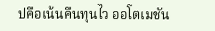ปคือเน้นคืนทุนไว ออโตเมชัน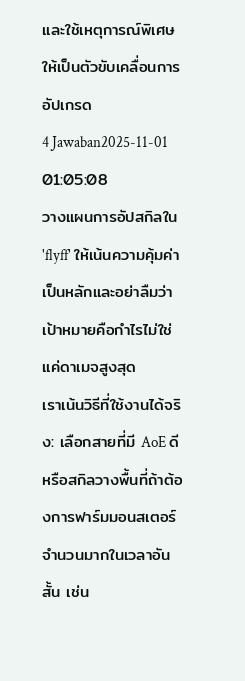และใช้เหตุการณ์พิเศษให้เป็นตัวขับเคลื่อนการอัปเกรด
4 Jawaban2025-11-01 01:05:08
วางแผนการอัปสกิลใน 'flyff' ให้เน้นความคุ้มค่าเป็นหลักและอย่าลืมว่าเป้าหมายคือกำไรไม่ใช่แค่ดาเมจสูงสุด
เราเน้นวิธีที่ใช้งานได้จริง: เลือกสายที่มี AoE ดีหรือสกิลวางพื้นที่ถ้าต้องการฟาร์มมอนสเตอร์จำนวนมากในเวลาอันสั้น เช่น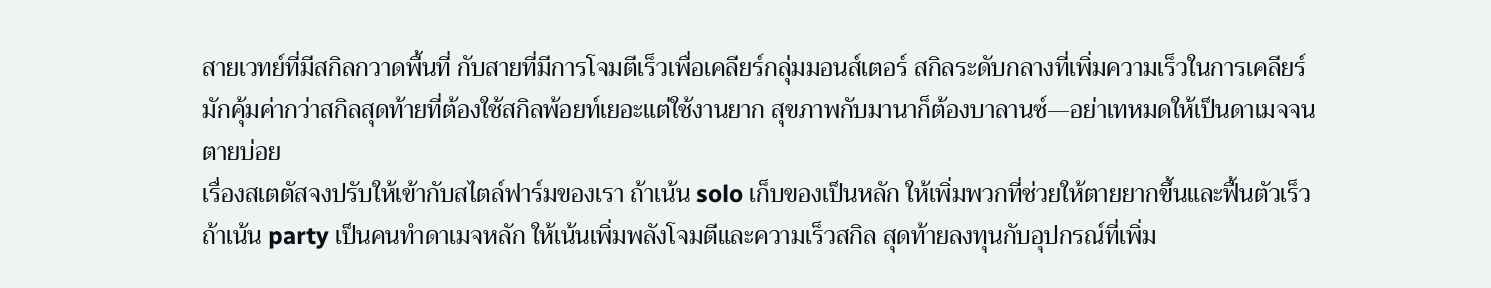สายเวทย์ที่มีสกิลกวาดพื้นที่ กับสายที่มีการโจมตีเร็วเพื่อเคลียร์กลุ่มมอนส์เตอร์ สกิลระดับกลางที่เพิ่มความเร็วในการเคลียร์มักคุ้มค่ากว่าสกิลสุดท้ายที่ต้องใช้สกิลพ้อยท์เยอะแต่ใช้งานยาก สุขภาพกับมานาก็ต้องบาลานซ์—อย่าเทหมดให้เป็นดาเมจจนตายบ่อย
เรื่องสเตตัสจงปรับให้เข้ากับสไตล์ฟาร์มของเรา ถ้าเน้น solo เก็บของเป็นหลัก ให้เพิ่มพวกที่ช่วยให้ตายยากขึ้นและฟื้นตัวเร็ว ถ้าเน้น party เป็นคนทำดาเมจหลัก ให้เน้นเพิ่มพลังโจมตีและความเร็วสกิล สุดท้ายลงทุนกับอุปกรณ์ที่เพิ่ม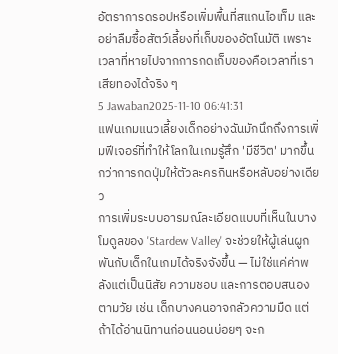อัตราการดรอปหรือเพิ่มพื้นที่สแกนไอเท็ม และอย่าลืมซื้อสัตว์เลี้ยงที่เก็บของอัตโนมัติ เพราะเวลาที่หายไปจากการกดเก็บของคือเวลาที่เราเสียทองได้จริง ๆ
5 Jawaban2025-11-10 06:41:31
แฟนเกมแนวเลี้ยงเด็กอย่างฉันมักนึกถึงการเพิ่มฟีเจอร์ที่ทำให้โลกในเกมรู้สึก 'มีชีวิต' มากขึ้นกว่าการกดปุ่มให้ตัวละครกินหรือหลับอย่างเดียว
การเพิ่มระบบอารมณ์ละเอียดแบบที่เห็นในบางโมดูลของ 'Stardew Valley' จะช่วยให้ผู้เล่นผูกพันกับเด็กในเกมได้จริงจังขึ้น — ไม่ใช่แค่ค่าพลังแต่เป็นนิสัย ความชอบ และการตอบสนองตามวัย เช่น เด็กบางคนอาจกลัวความมืด แต่ถ้าได้อ่านนิทานก่อนนอนบ่อยๆ จะก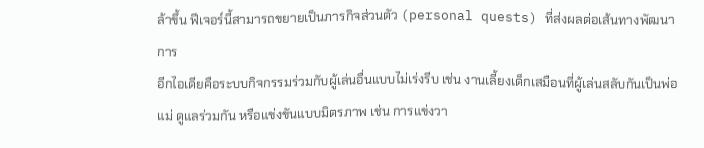ล้าขึ้น ฟีเจอร์นี้สามารถขยายเป็นภารกิจส่วนตัว (personal quests) ที่ส่งผลต่อเส้นทางพัฒนาการ
อีกไอเดียคือระบบกิจกรรมร่วมกับผู้เล่นอื่นแบบไม่เร่งรีบ เช่น งานเลี้ยงเด็กเสมือนที่ผู้เล่นสลับกันเป็นพ่อแม่ ดูแลร่วมกัน หรือแข่งขันแบบมิตรภาพ เช่น การแข่งวา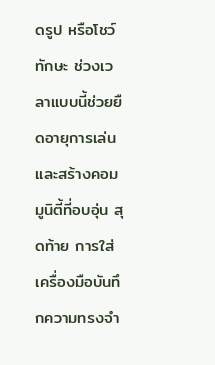ดรูป หรือโชว์ทักษะ ช่วงเวลาแบบนี้ช่วยยืดอายุการเล่นและสร้างคอมมูนิตี้ที่อบอุ่น สุดท้าย การใส่เครื่องมือบันทึกความทรงจำ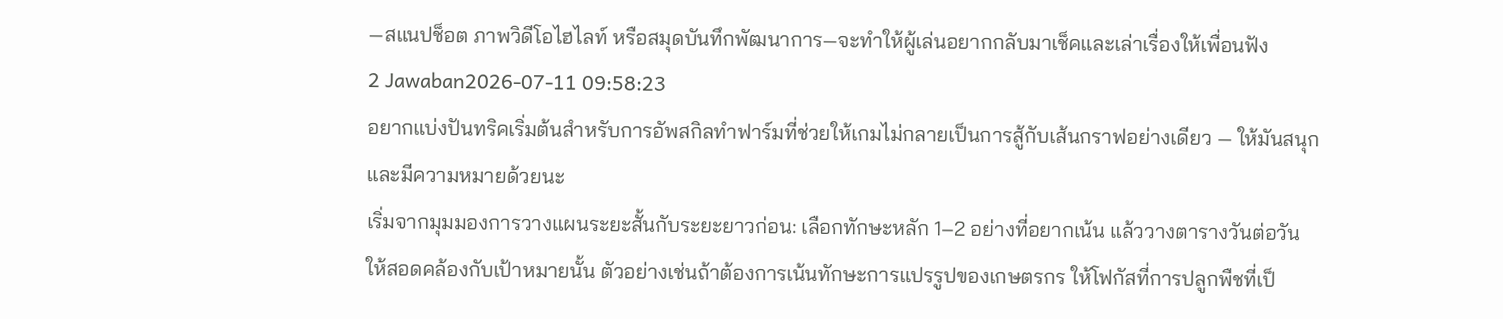—สแนปช็อต ภาพวิดีโอไฮไลท์ หรือสมุดบันทึกพัฒนาการ—จะทำให้ผู้เล่นอยากกลับมาเช็คและเล่าเรื่องให้เพื่อนฟัง
2 Jawaban2026-07-11 09:58:23
อยากแบ่งปันทริคเริ่มต้นสำหรับการอัพสกิลทำฟาร์มที่ช่วยให้เกมไม่กลายเป็นการสู้กับเส้นกราฟอย่างเดียว — ให้มันสนุกและมีความหมายด้วยนะ
เริ่มจากมุมมองการวางแผนระยะสั้นกับระยะยาวก่อน: เลือกทักษะหลัก 1–2 อย่างที่อยากเน้น แล้ววางตารางวันต่อวันให้สอดคล้องกับเป้าหมายนั้น ตัวอย่างเช่นถ้าต้องการเน้นทักษะการแปรรูปของเกษตรกร ให้โฟกัสที่การปลูกพืชที่เป็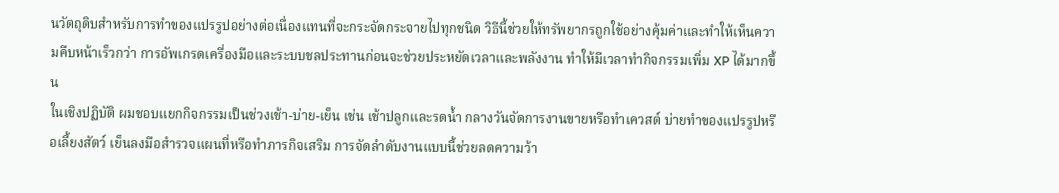นวัตถุดิบสำหรับการทำของแปรรูปอย่างต่อเนื่องแทนที่จะกระจัดกระจายไปทุกชนิด วิธีนี้ช่วยให้ทรัพยากรถูกใช้อย่างคุ้มค่าและทำให้เห็นความคืบหน้าเร็วกว่า การอัพเกรดเครื่องมือและระบบชลประทานก่อนจะช่วยประหยัดเวลาและพลังงาน ทำให้มีเวลาทำกิจกรรมเพิ่ม XP ได้มากขึ้น
ในเชิงปฏิบัติ ผมชอบแยกกิจกรรมเป็นช่วงเช้า-บ่าย-เย็น เช่น เช้าปลูกและรดน้ำ กลางวันจัดการงานขายหรือทำเควสต์ บ่ายทำของแปรรูปหรือเลี้ยงสัตว์ เย็นลงมือสำรวจแผนที่หรือทำภารกิจเสริม การจัดลำดับงานแบบนี้ช่วยลดความว้า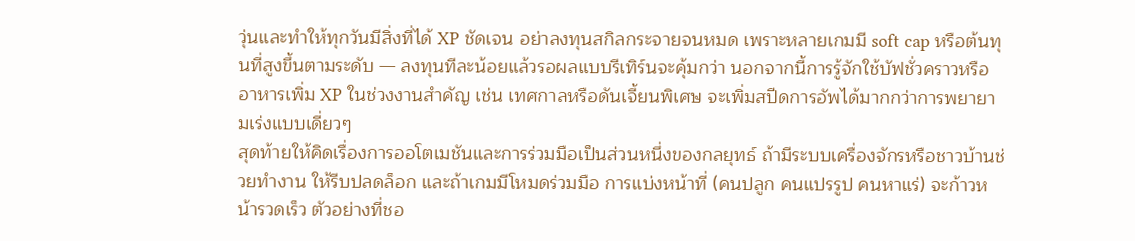วุ่นและทำให้ทุกวันมีสิ่งที่ได้ XP ชัดเจน อย่าลงทุนสกิลกระจายจนหมด เพราะหลายเกมมี soft cap หรือต้นทุนที่สูงขึ้นตามระดับ — ลงทุนทีละน้อยแล้วรอผลแบบรีเทิร์นจะคุ้มกว่า นอกจากนี้การรู้จักใช้บัฟชั่วคราวหรืออาหารเพิ่ม XP ในช่วงงานสำคัญ เช่น เทศกาลหรือดันเจี้ยนพิเศษ จะเพิ่มสปีดการอัพได้มากกว่าการพยายามเร่งแบบเดี่ยวๆ
สุดท้ายให้คิดเรื่องการออโตเมชันและการร่วมมือเป็นส่วนหนึ่งของกลยุทธ์ ถ้ามีระบบเครื่องจักรหรือชาวบ้านช่วยทำงาน ให้รีบปลดล็อก และถ้าเกมมีโหมดร่วมมือ การแบ่งหน้าที่ (คนปลูก คนแปรรูป คนหาแร่) จะก้าวหน้ารวดเร็ว ตัวอย่างที่ชอ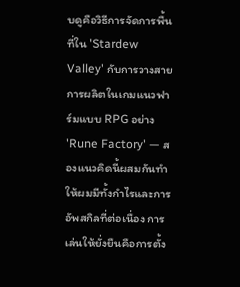บดูคือวิธีการจัดการพื้นที่ใน 'Stardew Valley' กับการวางสายการผลิตในเกมแนวฟาร์มแบบ RPG อย่าง 'Rune Factory' — สองแนวคิดนี้ผสมกันทำให้ผมมีทั้งกำไรและการอัพสกิลที่ต่อเนื่อง การเล่นให้ยั่งยืนคือการตั้ง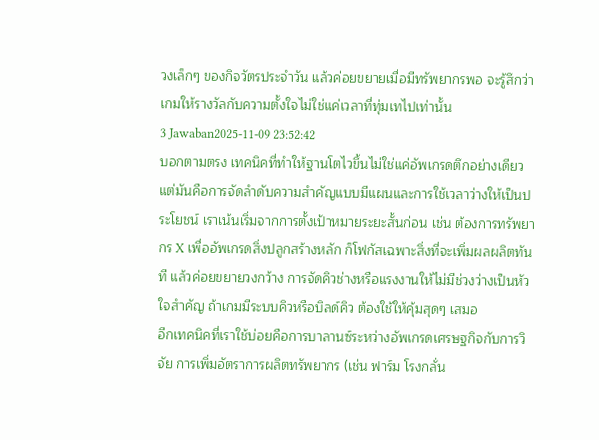วงเล็กๆ ของกิจวัตรประจำวัน แล้วค่อยขยายเมื่อมีทรัพยากรพอ จะรู้สึกว่าเกมให้รางวัลกับความตั้งใจไม่ใช่แค่เวลาที่ทุ่มเทไปเท่านั้น
3 Jawaban2025-11-09 23:52:42
บอกตามตรง เทคนิคที่ทำให้ฐานโตไวขึ้นไม่ใช่แค่อัพเกรดตึกอย่างเดียว แต่มันคือการจัดลำดับความสำคัญแบบมีแผนและการใช้เวลาว่างให้เป็นประโยชน์ เราเน้นเริ่มจากการตั้งเป้าหมายระยะสั้นก่อน เช่น ต้องการทรัพยากร X เพื่ออัพเกรดสิ่งปลูกสร้างหลัก ก็โฟกัสเฉพาะสิ่งที่จะเพิ่มผลผลิตทันที แล้วค่อยขยายวงกว้าง การจัดคิวช่างหรือแรงงานให้ไม่มีช่วงว่างเป็นหัวใจสำคัญ ถ้าเกมมีระบบคิวหรือบิลด์คิว ต้องใช้ให้คุ้มสุดๆ เสมอ
อีกเทคนิคที่เราใช้บ่อยคือการบาลานซ์ระหว่างอัพเกรดเศรษฐกิจกับการวิจัย การเพิ่มอัตราการผลิตทรัพยากร (เช่น ฟาร์ม โรงกลั่น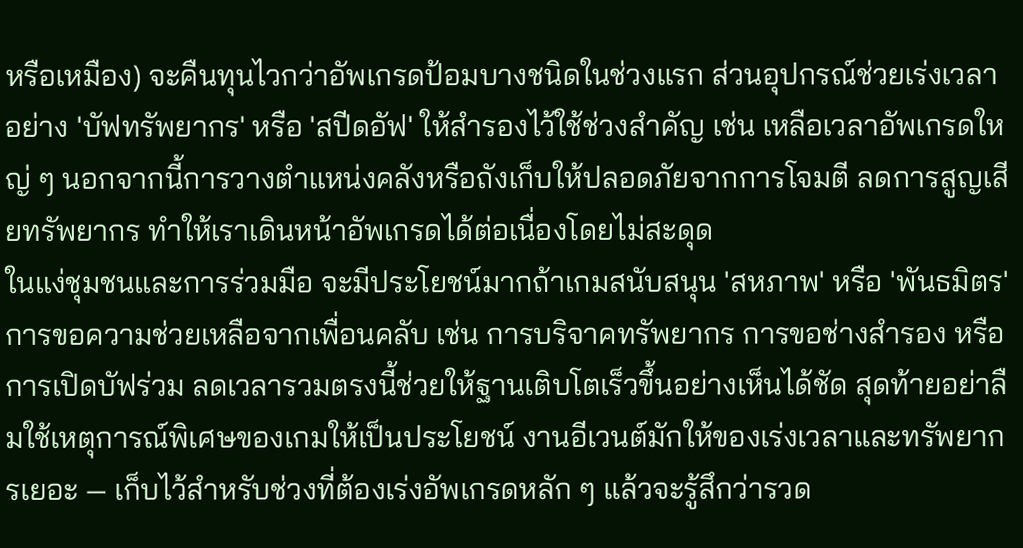หรือเหมือง) จะคืนทุนไวกว่าอัพเกรดป้อมบางชนิดในช่วงแรก ส่วนอุปกรณ์ช่วยเร่งเวลาอย่าง 'บัฟทรัพยากร' หรือ 'สปีดอัฟ' ให้สำรองไว้ใช้ช่วงสำคัญ เช่น เหลือเวลาอัพเกรดใหญ่ ๆ นอกจากนี้การวางตำแหน่งคลังหรือถังเก็บให้ปลอดภัยจากการโจมตี ลดการสูญเสียทรัพยากร ทำให้เราเดินหน้าอัพเกรดได้ต่อเนื่องโดยไม่สะดุด
ในแง่ชุมชนและการร่วมมือ จะมีประโยชน์มากถ้าเกมสนับสนุน 'สหภาพ' หรือ 'พันธมิตร' การขอความช่วยเหลือจากเพื่อนคลับ เช่น การบริจาคทรัพยากร การขอช่างสำรอง หรือการเปิดบัฟร่วม ลดเวลารวมตรงนี้ช่วยให้ฐานเติบโตเร็วขึ้นอย่างเห็นได้ชัด สุดท้ายอย่าลืมใช้เหตุการณ์พิเศษของเกมให้เป็นประโยชน์ งานอีเวนต์มักให้ของเร่งเวลาและทรัพยากรเยอะ — เก็บไว้สำหรับช่วงที่ต้องเร่งอัพเกรดหลัก ๆ แล้วจะรู้สึกว่ารวด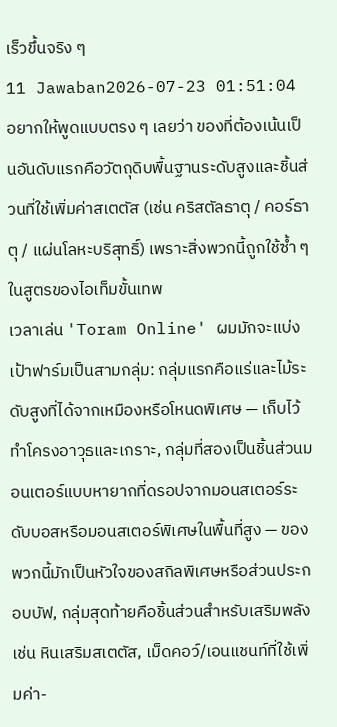เร็วขึ้นจริง ๆ
11 Jawaban2026-07-23 01:51:04
อยากให้พูดแบบตรง ๆ เลยว่า ของที่ต้องเน้นเป็นอันดับแรกคือวัตถุดิบพื้นฐานระดับสูงและชิ้นส่วนที่ใช้เพิ่มค่าสเตตัส (เช่น คริสตัลธาตุ / คอร์ธาตุ / แผ่นโลหะบริสุทธิ์) เพราะสิ่งพวกนี้ถูกใช้ซ้ำ ๆ ในสูตรของไอเท็มขั้นเทพ
เวลาเล่น 'Toram Online' ผมมักจะแบ่งเป้าฟาร์มเป็นสามกลุ่ม: กลุ่มแรกคือแร่และไม้ระดับสูงที่ได้จากเหมืองหรือโหนดพิเศษ — เก็บไว้ทำโครงอาวุธและเกราะ, กลุ่มที่สองเป็นชิ้นส่วนมอนเตอร์แบบหายากที่ดรอปจากมอนสเตอร์ระดับบอสหรือมอนสเตอร์พิเศษในพื้นที่สูง — ของพวกนี้มักเป็นหัวใจของสกิลพิเศษหรือส่วนประกอบบัฟ, กลุ่มสุดท้ายคือชิ้นส่วนสำหรับเสริมพลัง เช่น หินเสริมสเตตัส, เม็ดคอว์/เอนแชนท์ที่ใช้เพิ่มค่า-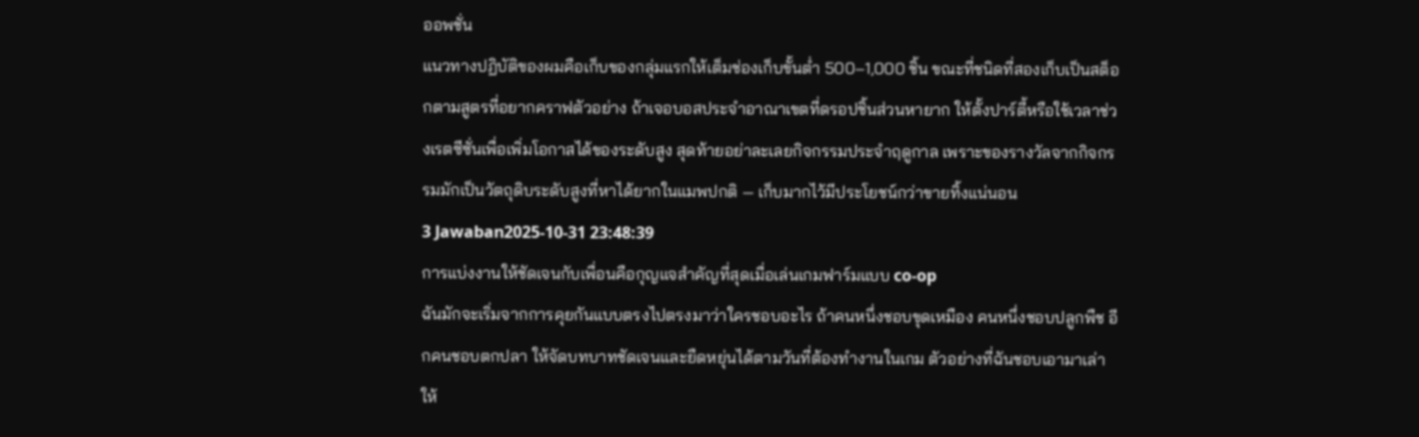ออพชั่น
แนวทางปฏิบัติของผมคือเก็บของกลุ่มแรกให้เต็มช่องเก็บขั้นต่ำ 500–1,000 ชิ้น ขณะที่ชนิดที่สองเก็บเป็นสต็อกตามสูตรที่อยากคราฟตัวอย่าง ถ้าเจอบอสประจำอาณาเขตที่ดรอปชิ้นส่วนหายาก ให้ตั้งปาร์ตี้หรือใช้เวลาช่วงเรตซีซั่นเพื่อเพิ่มโอกาสได้ของระดับสูง สุดท้ายอย่าละเลยกิจกรรมประจำฤดูกาล เพราะของรางวัลจากกิจกรรมมักเป็นวัตถุดิบระดับสูงที่หาได้ยากในแมพปกติ — เก็บมากไว้มีประโยชน์กว่าขายทิ้งแน่นอน
3 Jawaban2025-10-31 23:48:39
การแบ่งงานให้ชัดเจนกับเพื่อนคือกุญแจสำคัญที่สุดเมื่อเล่นเกมฟาร์มแบบ co-op
ฉันมักจะเริ่มจากการคุยกันแบบตรงไปตรงมาว่าใครชอบอะไร ถ้าคนหนึ่งชอบขุดเหมือง คนหนึ่งชอบปลูกพืช อีกคนชอบตกปลา ให้จัดบทบาทชัดเจนและยืดหยุ่นได้ตามวันที่ต้องทำงานในเกม ตัวอย่างที่ฉันชอบเอามาเล่าให้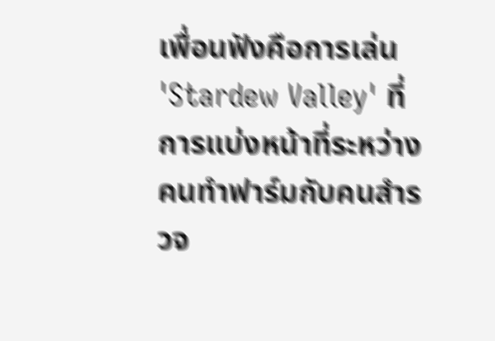เพื่อนฟังคือการเล่น 'Stardew Valley' ที่การแบ่งหน้าที่ระหว่างคนทำฟาร์มกับคนสำรวจ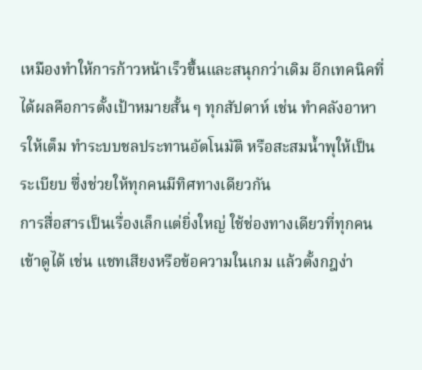เหมืองทำให้การก้าวหน้าเร็วขึ้นและสนุกกว่าเดิม อีกเทคนิคที่ได้ผลคือการตั้งเป้าหมายสั้น ๆ ทุกสัปดาห์ เช่น ทำคลังอาหารให้เต็ม ทำระบบชลประทานอัตโนมัติ หรือสะสมน้ำพุให้เป็นระเบียบ ซึ่งช่วยให้ทุกคนมีทิศทางเดียวกัน
การสื่อสารเป็นเรื่องเล็กแต่ยิ่งใหญ่ ใช้ช่องทางเดียวที่ทุกคนเข้าดูได้ เช่น แชทเสียงหรือข้อความในเกม แล้วตั้งกฎง่า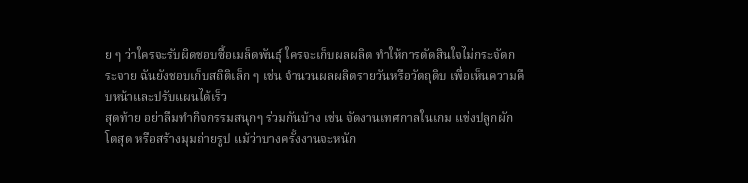ย ๆ ว่าใครจะรับผิดชอบซื้อเมล็ดพันธุ์ ใครจะเก็บผลผลิต ทำให้การตัดสินใจไม่กระจัดกระจาย ฉันยังชอบเก็บสถิติเล็ก ๆ เช่น จำนวนผลผลิตรายวันหรือวัตถุดิบ เพื่อเห็นความคืบหน้าและปรับแผนได้เร็ว
สุดท้าย อย่าลืมทำกิจกรรมสนุกๆ ร่วมกันบ้าง เช่น จัดงานเทศกาลในเกม แข่งปลูกผักโตสุด หรือสร้างมุมถ่ายรูป แม้ว่าบางครั้งงานจะหนัก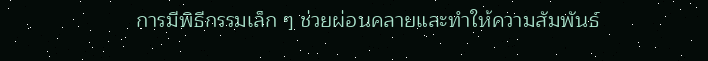การมีพิธีกรรมเล็ก ๆ ช่วยผ่อนคลายและทำให้ความสัมพันธ์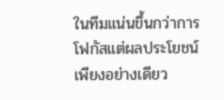ในทีมแน่นขึ้นกว่าการโฟกัสแต่ผลประโยชน์เพียงอย่างเดียว